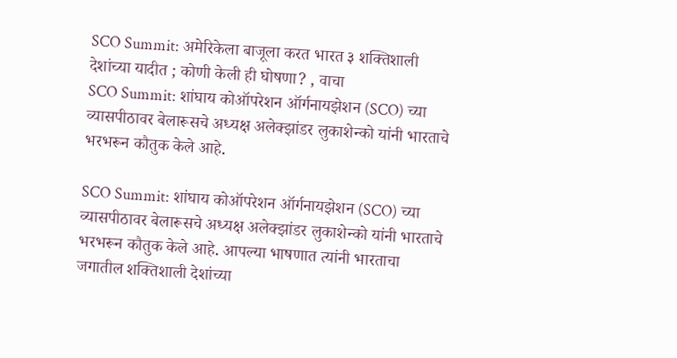SCO Summit: अमेरिकेला बाजूला करत भारत ३ शक्तिशाली देशांच्या यादीत ; कोणी केली ही घोषणा? , वाचा
SCO Summit: शांघाय कोऑपरेशन ऑर्गनायझेशन (SCO) च्या व्यासपीठावर बेलारूसचे अध्यक्ष अलेक्झांडर लुकाशेन्को यांनी भारताचे भरभरून कौतुक केले आहे.

SCO Summit: शांघाय कोऑपरेशन ऑर्गनायझेशन (SCO) च्या व्यासपीठावर बेलारूसचे अध्यक्ष अलेक्झांडर लुकाशेन्को यांनी भारताचे भरभरून कौतुक केले आहे. आपल्या भाषणात त्यांनी भारताचा जगातील शक्तिशाली देशांच्या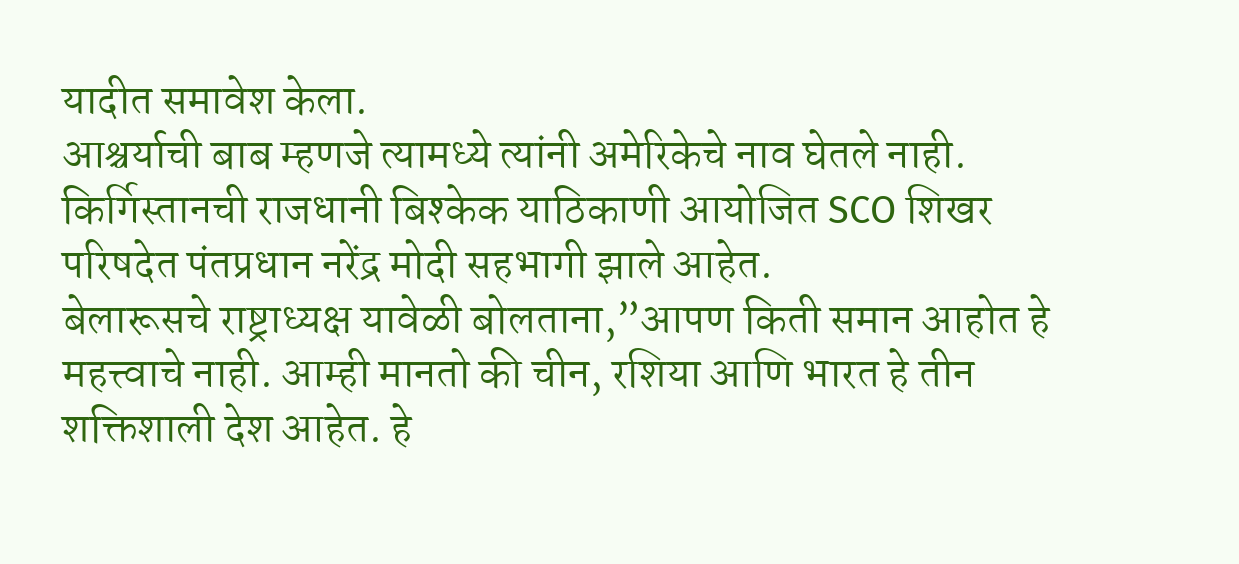यादीत समावेश केला.
आश्चर्याची बाब म्हणजे त्यामध्ये त्यांनी अमेरिकेचे नाव घेतले नाही. किर्गिस्तानची राजधानी बिश्केक याठिकाणी आयोजित SCO शिखर परिषदेत पंतप्रधान नरेंद्र मोदी सहभागी झाले आहेत.
बेलारूसचे राष्ट्राध्यक्ष यावेळी बोलताना,”आपण किती समान आहोत हे महत्त्वाचे नाही. आम्ही मानतो की चीन, रशिया आणि भारत हे तीन शक्तिशाली देश आहेत. हे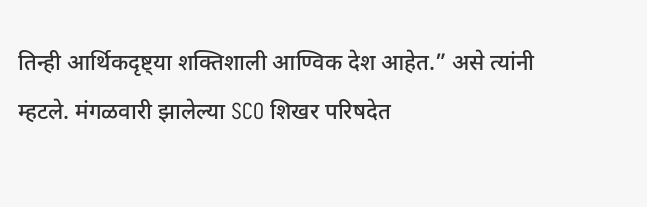तिन्ही आर्थिकदृष्ट्या शक्तिशाली आण्विक देश आहेत.” असे त्यांनी म्हटले. मंगळवारी झालेल्या SCO शिखर परिषदेत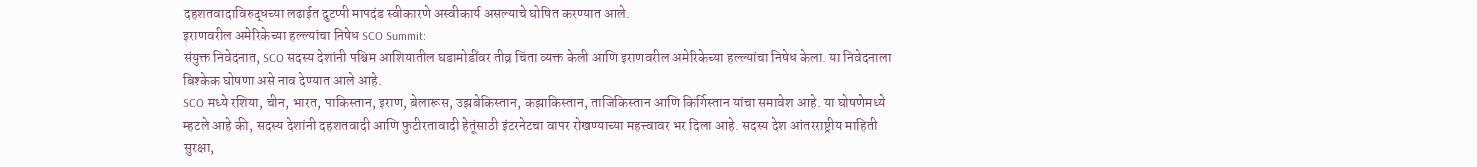दहशतवादाविरुद्धच्या लढाईत दुटप्पी मापदंड स्वीकारणे अस्वीकार्य असल्याचे घोषित करण्यात आले.
इराणवरील अमेरिकेच्या हल्ल्यांचा निषेध SCO Summit:
संयुक्त निवेदनात, SCO सदस्य देशांनी पश्चिम आशियातील घडामोडींवर तीव्र चिंता व्यक्त केली आणि इराणवरील अमेरिकेच्या हल्ल्यांचा निषेध केला. या निवेदनाला बिश्केक घोषणा असे नाव देण्यात आले आहे.
SCO मध्ये रशिया, चीन, भारत, पाकिस्तान, इराण, बेलारूस, उझबेकिस्तान, कझाकिस्तान, ताजिकिस्तान आणि किर्गिस्तान यांचा समावेश आहे. या घोषणेमध्ये म्हटले आहे की, सदस्य देशांनी दहशतवादी आणि फुटीरतावादी हेतूंसाठी इंटरनेटचा वापर रोखण्याच्या महत्त्वावर भर दिला आहे. सदस्य देश आंतरराष्ट्रीय माहिती सुरक्षा,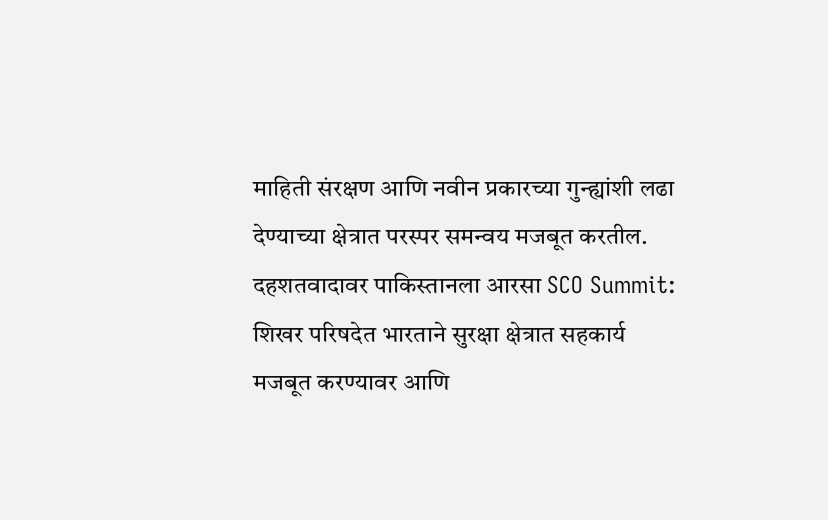माहिती संरक्षण आणि नवीन प्रकारच्या गुन्ह्यांशी लढा देण्याच्या क्षेत्रात परस्पर समन्वय मजबूत करतील.
दहशतवादावर पाकिस्तानला आरसा SCO Summit:
शिखर परिषदेत भारताने सुरक्षा क्षेत्रात सहकार्य मजबूत करण्यावर आणि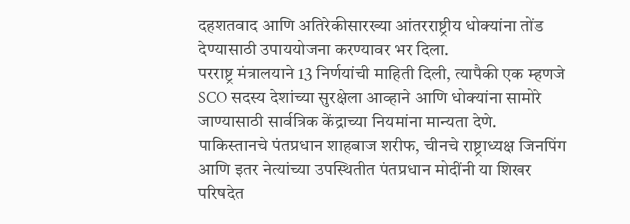दहशतवाद आणि अतिरेकीसारख्या आंतरराष्ट्रीय धोक्यांना तोंड देण्यासाठी उपाययोजना करण्यावर भर दिला.
परराष्ट्र मंत्रालयाने 13 निर्णयांची माहिती दिली, त्यापैकी एक म्हणजे SCO सदस्य देशांच्या सुरक्षेला आव्हाने आणि धोक्यांना सामोरे जाण्यासाठी सार्वत्रिक केंद्राच्या नियमांना मान्यता देणे.
पाकिस्तानचे पंतप्रधान शाहबाज शरीफ, चीनचे राष्ट्राध्यक्ष जिनपिंग आणि इतर नेत्यांच्या उपस्थितीत पंतप्रधान मोदींनी या शिखर परिषदेत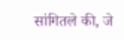सांगितले की, जे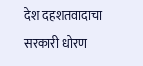देश दहशतवादाचा सरकारी धोरण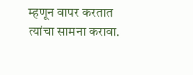म्हणून वापर करतात त्यांचा सामना करावा.